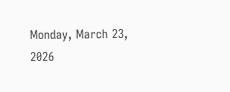Monday, March 23, 2026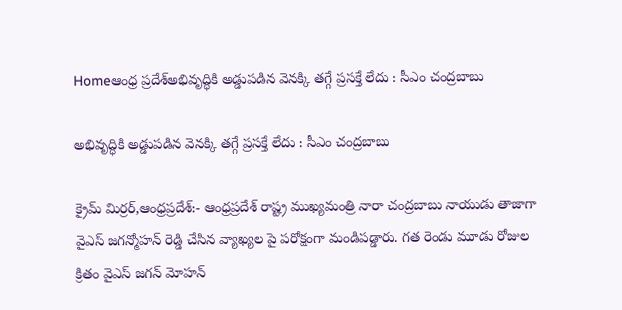Homeఆంధ్ర ప్రదేశ్అభివృద్ధికి అడ్డుపడిన వెనక్కి తగ్గే ప్రసక్తే లేదు : సీఎం చంద్రబాబు

అభివృద్ధికి అడ్డుపడిన వెనక్కి తగ్గే ప్రసక్తే లేదు : సీఎం చంద్రబాబు

క్రైమ్ మిర్రర్,ఆంధ్రప్రదేశ్:- ఆంధ్రప్రదేశ్ రాష్ట్ర ముఖ్యమంత్రి నారా చంద్రబాబు నాయుడు తాజాగా వైఎస్ జగన్మోహన్ రెడ్డి చేసిన వ్యాఖ్యల పై పరోక్షంగా మండిపడ్డారు. గత రెండు మూడు రోజుల క్రితం వైఎస్ జగన్ మోహన్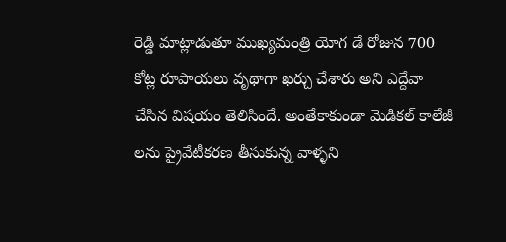రెడ్డి మాట్లాడుతూ ముఖ్యమంత్రి యోగ డే రోజున 700 కోట్ల రూపాయలు వృథాగా ఖర్చు చేశారు అని ఎద్దేవా చేసిన విషయం తెలిసిందే. అంతేకాకుండా మెడికల్ కాలేజీ లను ప్రైవేటీకరణ తీసుకున్న వాళ్ళని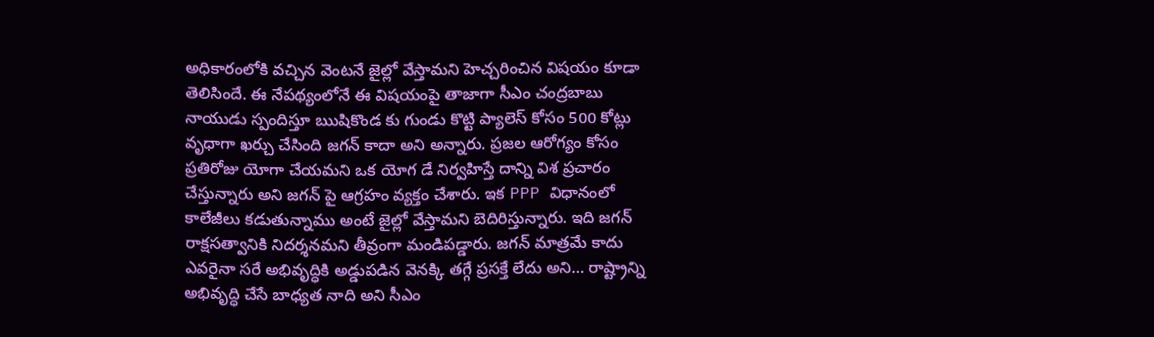అధికారంలోకి వచ్చిన వెంటనే జైల్లో వేస్తామని హెచ్చరించిన విషయం కూడా తెలిసిందే. ఈ నేపథ్యంలోనే ఈ విషయంపై తాజాగా సీఎం చంద్రబాబు నాయుడు స్పందిస్తూ ఋషికొండ కు గుండు కొట్టి ప్యాలెస్ కోసం 500 కోట్లు వృధాగా ఖర్చు చేసింది జగన్ కాదా అని అన్నారు. ప్రజల ఆరోగ్యం కోసం ప్రతిరోజు యోగా చేయమని ఒక యోగ డే నిర్వహిస్తే దాన్ని విశ ప్రచారం చేస్తున్నారు అని జగన్ పై ఆగ్రహం వ్యక్తం చేశారు. ఇక PPP విధానంలో కాలేజీలు కడుతున్నాము అంటే జైల్లో వేస్తామని బెదిరిస్తున్నారు. ఇది జగన్ రాక్షసత్వానికి నిదర్శనమని తీవ్రంగా మండిపడ్డారు. జగన్ మాత్రమే కాదు ఎవరైనా సరే అభివృద్ధికి అడ్డుపడిన వెనక్కి తగ్గే ప్రసక్తే లేదు అని… రాష్ట్రాన్ని అభివృద్ధి చేసే బాధ్యత నాది అని సీఎం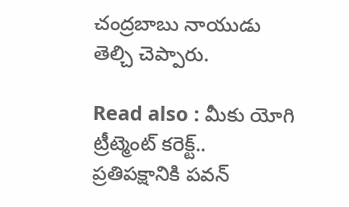చంద్రబాబు నాయుడు తెల్చి చెప్పారు.

Read also : మీకు యోగి ట్రీట్మెంట్ కరెక్ట్.. ప్రతిపక్షానికి పవన్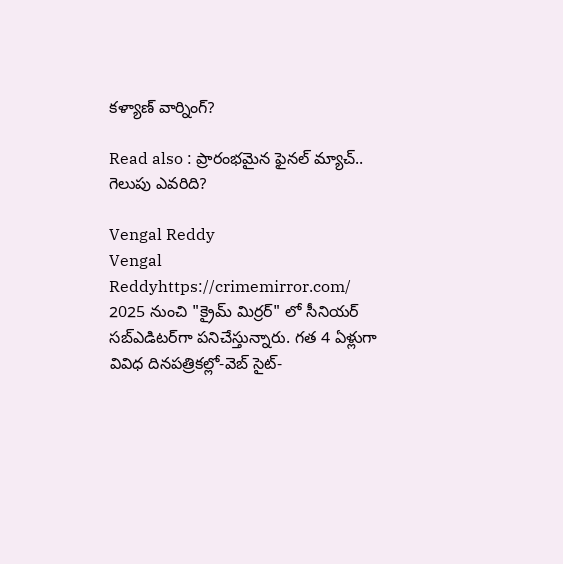కళ్యాణ్ వార్నింగ్?

Read also : ప్రారంభమైన ఫైనల్ మ్యాచ్.. గెలుపు ఎవరిది?

Vengal Reddy
Vengal Reddyhttps://crimemirror.com/
2025 నుంచి "క్రైమ్ మిర్రర్" లో సీనియర్ సబ్‌ఎడిటర్‌గా పనిచేస్తున్నారు. గత 4 ఏళ్లుగా వివిధ దినపత్రికల్లో-వెబ్ సైట్-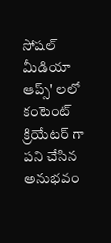సోషల్ మీడియా ఆప్స్' లలో కంటెంట్ క్రియేటర్ గా పని చేసిన అనుభవం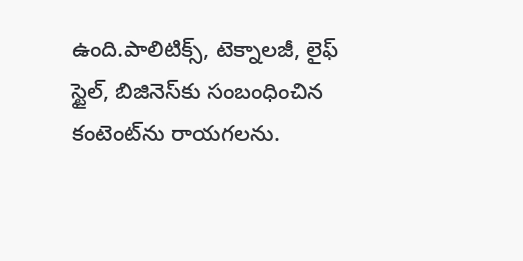ఉంది.పాలిటిక్స్‌, టెక్నాలజీ, లైఫ్‌ స్టైల్‌, బిజినెస్‌కు సంబంధించిన కంటెంట్‌ను రాయగలను.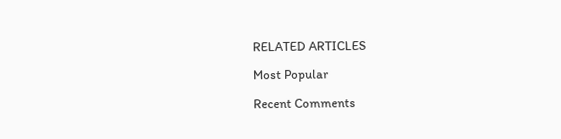RELATED ARTICLES

Most Popular

Recent Comments